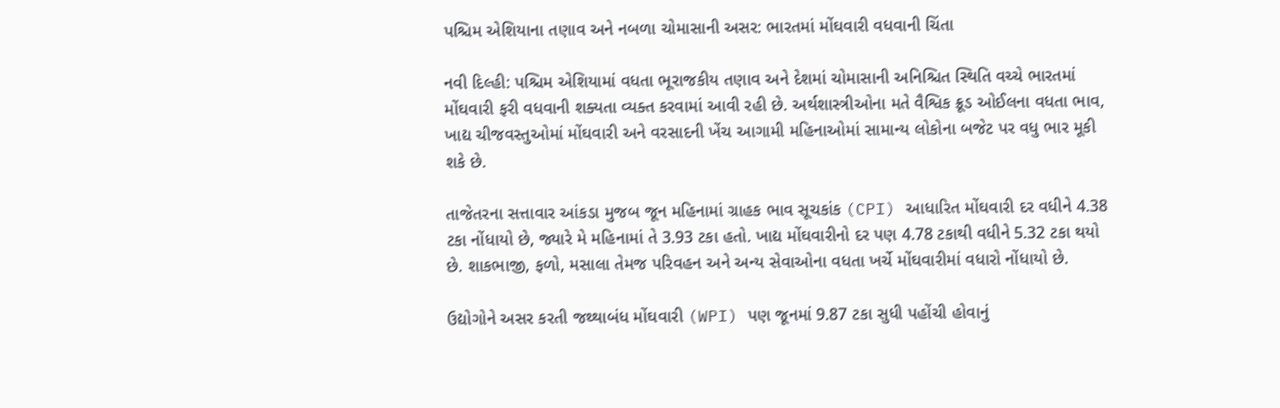પશ્ચિમ એશિયાના તણાવ અને નબળા ચોમાસાની અસર: ભારતમાં મોંઘવારી વધવાની ચિંતા

નવી દિલ્હી: પશ્ચિમ એશિયામાં વધતા ભૂરાજકીય તણાવ અને દેશમાં ચોમાસાની અનિશ્ચિત સ્થિતિ વચ્ચે ભારતમાં મોંઘવારી ફરી વધવાની શક્યતા વ્યક્ત કરવામાં આવી રહી છે. અર્થશાસ્ત્રીઓના મતે વૈશ્વિક ક્રૂડ ઓઈલના વધતા ભાવ, ખાદ્ય ચીજવસ્તુઓમાં મોંઘવારી અને વરસાદની ખેંચ આગામી મહિનાઓમાં સામાન્ય લોકોના બજેટ પર વધુ ભાર મૂકી શકે છે.

તાજેતરના સત્તાવાર આંકડા મુજબ જૂન મહિનામાં ગ્રાહક ભાવ સૂચકાંક (CPI) આધારિત મોંઘવારી દર વધીને 4.38 ટકા નોંધાયો છે, જ્યારે મે મહિનામાં તે 3.93 ટકા હતો. ખાદ્ય મોંઘવારીનો દર પણ 4.78 ટકાથી વધીને 5.32 ટકા થયો છે. શાકભાજી, ફળો, મસાલા તેમજ પરિવહન અને અન્ય સેવાઓના વધતા ખર્ચે મોંઘવારીમાં વધારો નોંધાયો છે.

ઉદ્યોગોને અસર કરતી જથ્થાબંધ મોંઘવારી (WPI) પણ જૂનમાં 9.87 ટકા સુધી પહોંચી હોવાનું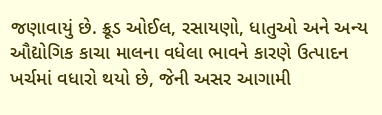જણાવાયું છે. ક્રૂડ ઓઈલ, રસાયણો, ધાતુઓ અને અન્ય ઔદ્યોગિક કાચા માલના વધેલા ભાવને કારણે ઉત્પાદન ખર્ચમાં વધારો થયો છે, જેની અસર આગામી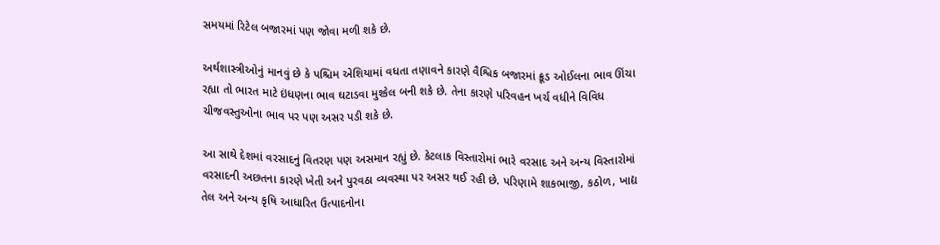સમયમાં રિટેલ બજારમાં પણ જોવા મળી શકે છે.

અર્થશાસ્ત્રીઓનું માનવું છે કે પશ્ચિમ એશિયામાં વધતા તણાવને કારણે વૈશ્વિક બજારમાં ક્રૂડ ઓઈલના ભાવ ઊંચા રહ્યા તો ભારત માટે ઇંધણના ભાવ ઘટાડવા મુશ્કેલ બની શકે છે. તેના કારણે પરિવહન ખર્ચ વધીને વિવિધ ચીજવસ્તુઓના ભાવ પર પણ અસર પડી શકે છે.

આ સાથે દેશમાં વરસાદનું વિતરણ પણ અસમાન રહ્યું છે. કેટલાક વિસ્તારોમાં ભારે વરસાદ અને અન્ય વિસ્તારોમાં વરસાદની અછતના કારણે ખેતી અને પુરવઠા વ્યવસ્થા પર અસર થઈ રહી છે. પરિણામે શાકભાજી, કઠોળ, ખાદ્ય તેલ અને અન્ય કૃષિ આધારિત ઉત્પાદનોના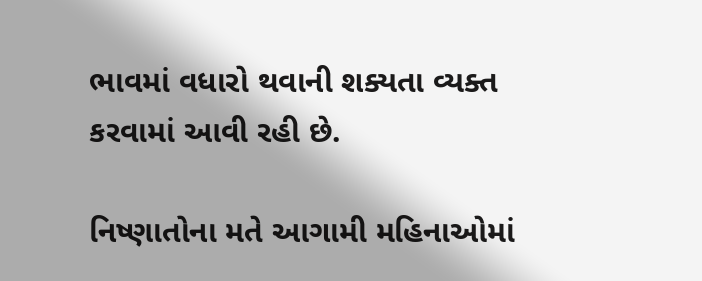ભાવમાં વધારો થવાની શક્યતા વ્યક્ત કરવામાં આવી રહી છે.

નિષ્ણાતોના મતે આગામી મહિનાઓમાં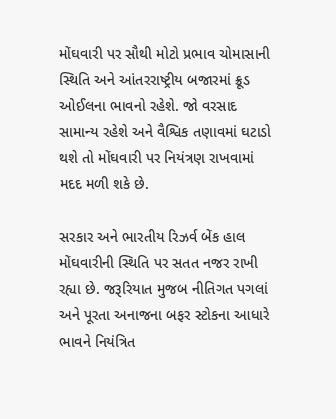મોંઘવારી પર સૌથી મોટો પ્રભાવ ચોમાસાની સ્થિતિ અને આંતરરાષ્ટ્રીય બજારમાં ક્રૂડ ઓઈલના ભાવનો રહેશે. જો વરસાદ સામાન્ય રહેશે અને વૈશ્વિક તણાવમાં ઘટાડો થશે તો મોંઘવારી પર નિયંત્રણ રાખવામાં મદદ મળી શકે છે.

સરકાર અને ભારતીય રિઝર્વ બેંક હાલ મોંઘવારીની સ્થિતિ પર સતત નજર રાખી રહ્યા છે. જરૂરિયાત મુજબ નીતિગત પગલાં અને પૂરતા અનાજના બફર સ્ટોકના આધારે ભાવને નિયંત્રિત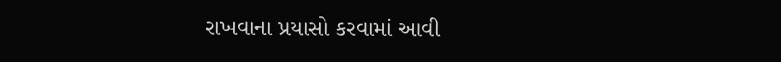રાખવાના પ્રયાસો કરવામાં આવી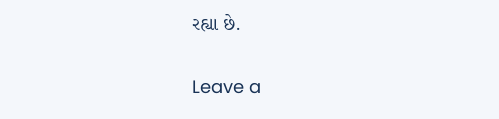રહ્યા છે.

Leave a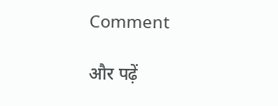Comment

और पढ़ें